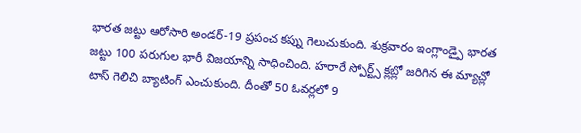భారత జట్టు ఆరోసారి అండర్-19 ప్రపంచ కప్ను గెలుచుకుంది. శుక్రవారం ఇంగ్లాండ్పై భారత జట్టు 100 పరుగుల భారీ విజయాన్ని సాధించింది. హరారే స్పోర్ట్స్ క్లబ్లో జరిగిన ఈ మ్యాచ్లో టాస్ గెలిచి బ్యాటింగ్ ఎంచుకుంది. దీంతో 50 ఓవర్లలో 9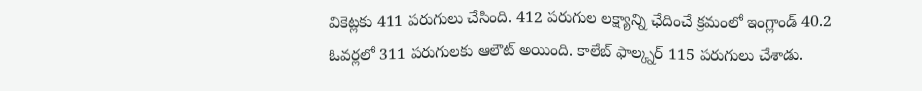వికెట్లకు 411 పరుగులు చేసింది. 412 పరుగుల లక్ష్యాన్ని ఛేదించే క్రమంలో ఇంగ్లాండ్ 40.2 ఓవర్లలో 311 పరుగులకు ఆలౌట్ అయింది. కాలేబ్ ఫాల్క్నర్ 115 పరుగులు చేశాడు.